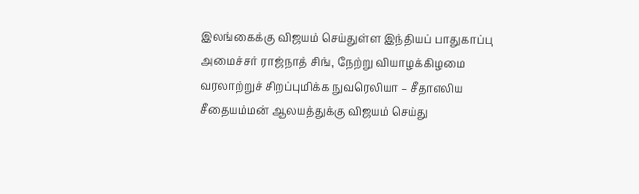இலங்கைக்கு விஜயம் செய்துள்ள இந்தியப் பாதுகாப்பு அமைச்சர் ராஜ்நாத் சிங், நேற்று வியாழக்கிழமை வரலாற்றுச் சிறப்புமிக்க நுவரெலியா – சீதாஎலிய சீதையம்மன் ஆலயத்துக்கு விஜயம் செய்து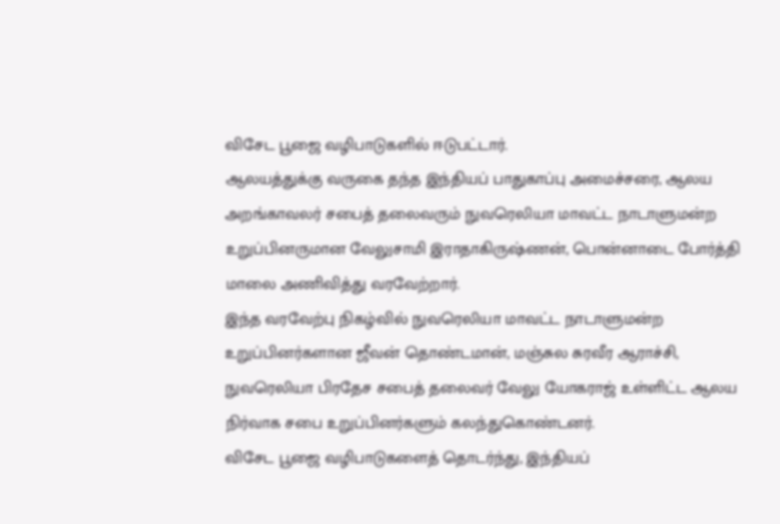விசேட பூஜை வழிபாடுகளில் ஈடுபட்டார்.
ஆலயத்துக்கு வருகை தந்த இந்தியப் பாதுகாப்பு அமைச்சரை, ஆலய அறங்காவலர் சபைத் தலைவரும் நுவரெலியா மாவட்ட நாடாளுமன்ற உறுப்பினருமான வேலுசாமி இராதாகிருஷ்ணன், பொன்னாடை போர்த்தி மாலை அணிவித்து வரவேற்றார்.
இந்த வரவேற்பு நிகழ்வில் நுவரெலியா மாவட்ட நாடாளுமன்ற உறுப்பினர்களான ஜீவன் தொண்டமான், மஞ்சுல சுரவீர ஆராச்சி, நுவரெலியா பிரதேச சபைத் தலைவர் வேலு யோகராஜ் உள்ளிட்ட ஆலய நிர்வாக சபை உறுப்பினர்களும் கலந்துகொண்டனர்.
விசேட பூஜை வழிபாடுகளைத் தொடர்ந்து, இந்தியப்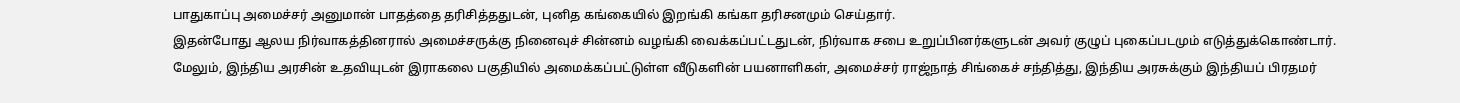பாதுகாப்பு அமைச்சர் அனுமான் பாதத்தை தரிசித்ததுடன், புனித கங்கையில் இறங்கி கங்கா தரிசனமும் செய்தார்.
இதன்போது ஆலய நிர்வாகத்தினரால் அமைச்சருக்கு நினைவுச் சின்னம் வழங்கி வைக்கப்பட்டதுடன், நிர்வாக சபை உறுப்பினர்களுடன் அவர் குழுப் புகைப்படமும் எடுத்துக்கொண்டார்.
மேலும், இந்திய அரசின் உதவியுடன் இராகலை பகுதியில் அமைக்கப்பட்டுள்ள வீடுகளின் பயனாளிகள், அமைச்சர் ராஜ்நாத் சிங்கைச் சந்தித்து, இந்திய அரசுக்கும் இந்தியப் பிரதமர்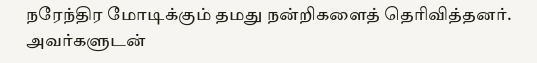நரேந்திர மோடிக்கும் தமது நன்றிகளைத் தெரிவித்தனர்.
அவர்களுடன்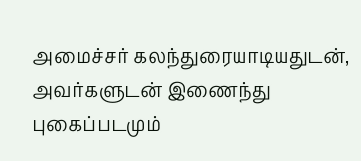அமைச்சர் கலந்துரையாடியதுடன், அவர்களுடன் இணைந்து புகைப்படமும்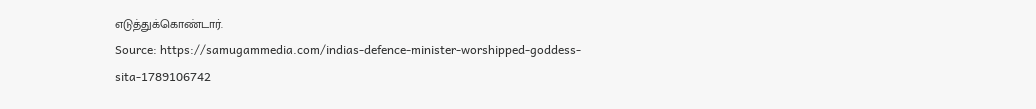எடுத்துக்கொண்டார்.
Source: https://samugammedia.com/indias-defence-minister-worshipped-goddess-sita-1789106742